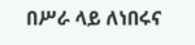በሥራ ላይ ለነበሩና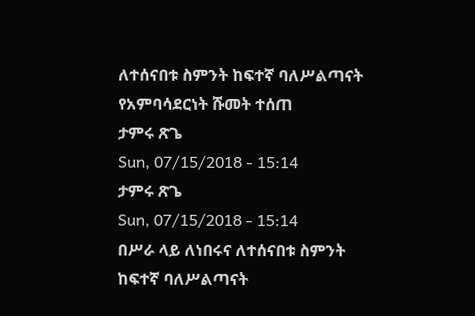ለተሰናበቱ ስምንት ከፍተኛ ባለሥልጣናት የአምባሳደርነት ሹመት ተሰጠ
ታምሩ ጽጌ
Sun, 07/15/2018 - 15:14
ታምሩ ጽጌ
Sun, 07/15/2018 - 15:14
በሥራ ላይ ለነበሩና ለተሰናበቱ ስምንት ከፍተኛ ባለሥልጣናት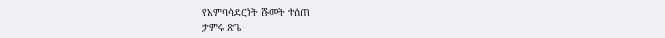የአምባሳደርነት ሹመት ተሰጠ
ታምሩ ጽጌ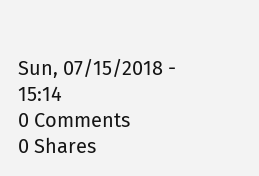Sun, 07/15/2018 - 15:14
0 Comments
0 Shares